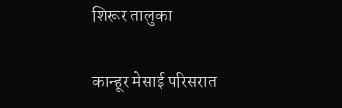शिरूर तालुका

कान्हूर मेसाई परिसरात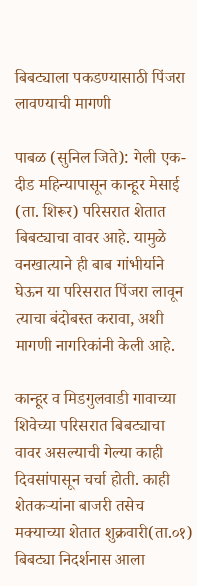बिबट्याला पकडण्यासाठी पिंजरा लावण्याची मागणी

पाबळ (सुनिल जिते): गेली एक-दीड महिन्यापासून कान्हूर मेसाई (ता. शिरूर) परिसरात शेतात बिबट्याचा वावर आहे. यामुळे वनखात्याने ही बाब गांभीर्याने घेऊन या परिसरात पिंजरा लावून त्याचा बंदोबस्त करावा, अशी मागणी नागरिकांनी केली आहे.

कान्हूर व मिडगुलवाडी गावाच्या शिवेच्या परिसरात बिबट्याचा वावर असल्याची गेल्या काही दिवसांपासून चर्चा होती. काही शेतकऱ्यांना बाजरी तसेच मक्याच्या शेतात शुक्रवारी(ता.०१) बिबट्या निदर्शनास आला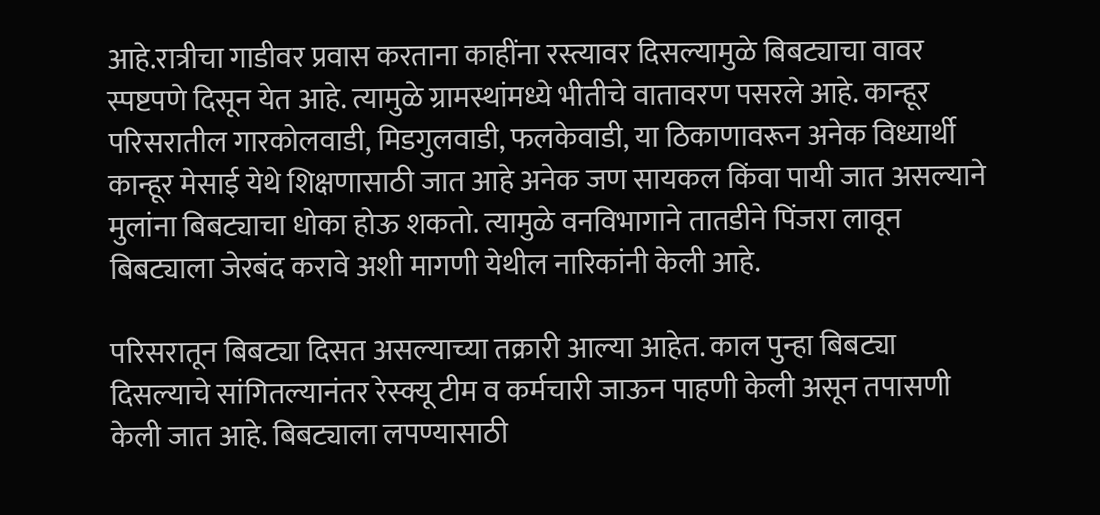आहे.रात्रीचा गाडीवर प्रवास करताना काहींना रस्त्यावर दिसल्यामुळे बिबट्याचा वावर स्पष्टपणे दिसून येत आहे. त्यामुळे ग्रामस्थांमध्ये भीतीचे वातावरण पसरले आहे. कान्हूर परिसरातील गारकोलवाडी, मिडगुलवाडी, फलकेवाडी, या ठिकाणावरून अनेक विध्यार्थी कान्हूर मेसाई येथे शिक्षणासाठी जात आहे अनेक जण सायकल किंवा पायी जात असल्याने मुलांना बिबट्याचा धोका होऊ शकतो. त्यामुळे वनविभागाने तातडीने पिंजरा लावून बिबट्याला जेरबंद करावे अशी मागणी येथील नारिकांनी केली आहे.

परिसरातून बिबट्या दिसत असल्याच्या तक्रारी आल्या आहेत. काल पुन्हा बिबट्या दिसल्याचे सांगितल्यानंतर रेस्क्यू टीम व कर्मचारी जाऊन पाहणी केली असून तपासणी केली जात आहे. बिबट्याला लपण्यासाठी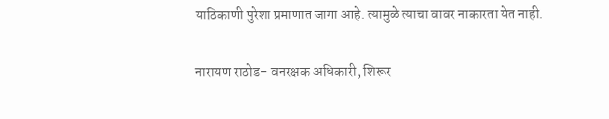याठिकाणी पुरेशा प्रमाणात जागा आहे. त्यामुळे त्याचा वावर नाकारता येत नाही.

नारायण राठोड- वनरक्षक अधिकारी, शिरूर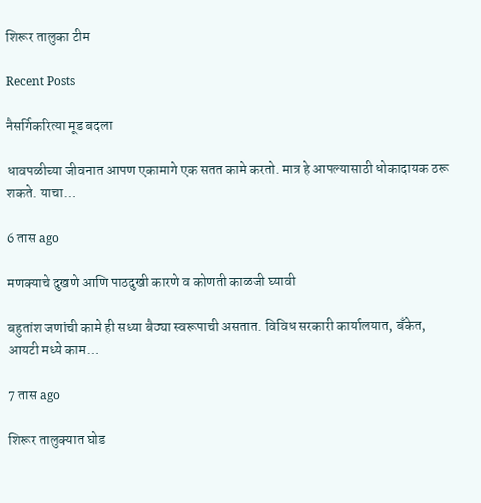शिरूर तालुका टीम

Recent Posts

नैसर्गिकरित्या मूड बदला

धावपळीच्या जीवनात आपण एकामागे एक सतत कामे करतो. मात्र हे आपल्यासाठी धोकादायक ठरू शकते. याचा…

6 तास ago

मणक्याचे दुखणे आणि पाठदुखी कारणे व कोणती काळजी घ्यावी

बहुतांश जणांची कामे ही सध्या बैठ्या स्वरूपाची असतात. विविध सरकारी कार्यालयात, बँकेत, आयटी मध्ये काम…

7 तास ago

शिरूर तालुक्यात घोड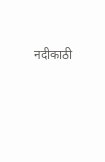नदीकाठी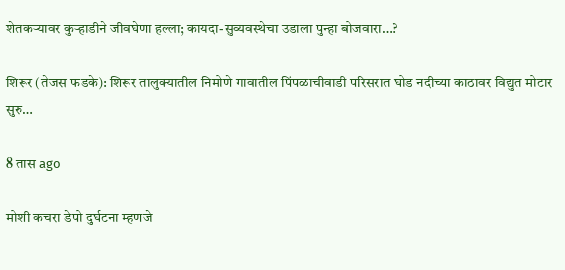शेतकऱ्यावर कुऱ्हाडीने जीवघेणा हल्ला; कायदा-सुव्यवस्थेचा उडाला पुन्हा बोजवारा…?

शिरूर (तेजस फडके): शिरूर तालुक्यातील निमोणे गावातील पिंपळाचीवाडी परिसरात घोड नदीच्या काठावर विद्युत मोटार सुरु…

8 तास ago

मोशी कचरा डेपो दुर्घटना म्हणजे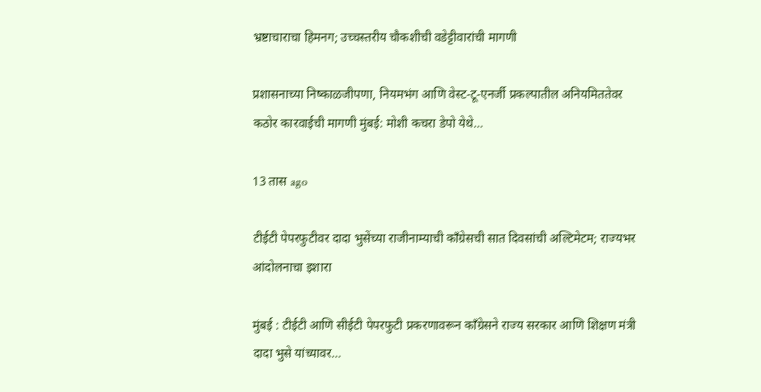भ्रष्टाचाराचा हिमनग; उच्चस्तरीय चौकशीची वडेट्टीवारांची मागणी

प्रशासनाच्या निष्काळजीपणा, नियमभंग आणि वेस्ट-टू-एनर्जी प्रकल्पातील अनियमिततेवर कठोर कारवाईची मागणी मुंबई: मोशी कचरा डेपो येथे…

13 तास ago

टीईटी पेपरफुटीवर दादा भुसेंच्या राजीनाम्याची काँग्रेसची सात दिवसांची अल्टिमेटम; राज्यभर आंदोलनाचा इशारा

मुंबई : टीईटी आणि सीईटी पेपरफुटी प्रकरणावरून काँग्रेसने राज्य सरकार आणि शिक्षण मंत्री दादा भुसे यांच्यावर…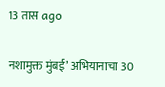13 तास ago

नशामुक्त मुंबई’ अभियानाचा 30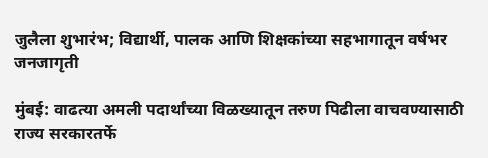जुलैला शुभारंभ; विद्यार्थी, पालक आणि शिक्षकांच्या सहभागातून वर्षभर जनजागृती

मुंबई: वाढत्या अमली पदार्थांच्या विळख्यातून तरुण पिढीला वाचवण्यासाठी राज्य सरकारतर्फे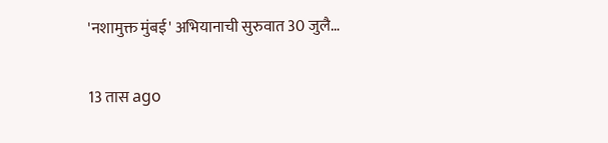'नशामुक्त मुंबई' अभियानाची सुरुवात 30 जुलै…

13 तास ago